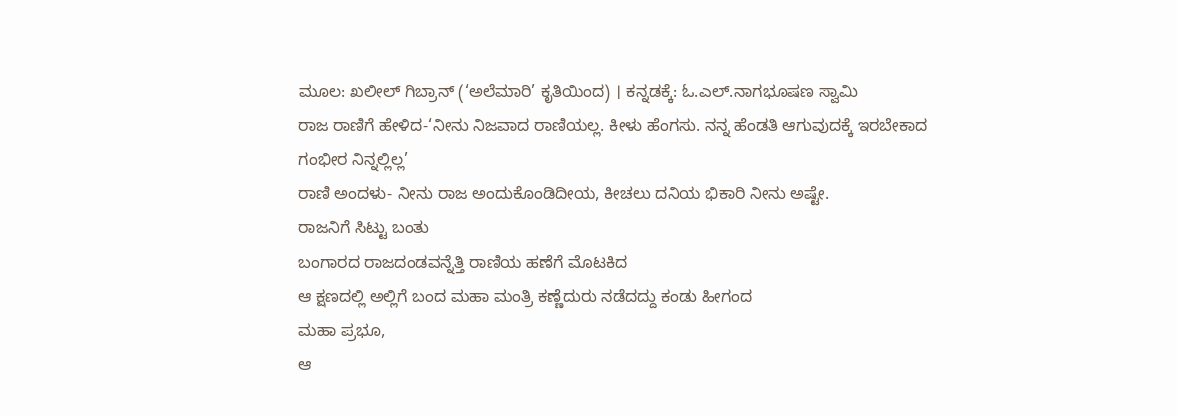ಮೂಲ: ಖಲೀಲ್ ಗಿಬ್ರಾನ್ (‘ಅಲೆಮಾರಿ’ ಕೃತಿಯಿಂದ) । ಕನ್ನಡಕ್ಕೆ: ಓ.ಎಲ್.ನಾಗಭೂಷಣ ಸ್ವಾಮಿ
ರಾಜ ರಾಣಿಗೆ ಹೇಳಿದ-‘ನೀನು ನಿಜವಾದ ರಾಣಿಯಲ್ಲ. ಕೀಳು ಹೆಂಗಸು. ನನ್ನ ಹೆಂಡತಿ ಆಗುವುದಕ್ಕೆ ಇರಬೇಕಾದ ಗಂಭೀರ ನಿನ್ನಲ್ಲಿಲ್ಲ’
ರಾಣಿ ಅಂದಳು- ನೀನು ರಾಜ ಅಂದುಕೊಂಡಿದೀಯ, ಕೀಚಲು ದನಿಯ ಭಿಕಾರಿ ನೀನು ಅಷ್ಟೇ.
ರಾಜನಿಗೆ ಸಿಟ್ಟು ಬಂತು
ಬಂಗಾರದ ರಾಜದಂಡವನ್ನೆತ್ತಿ ರಾಣಿಯ ಹಣೆಗೆ ಮೊಟಕಿದ
ಆ ಕ್ಷಣದಲ್ಲಿ ಅಲ್ಲಿಗೆ ಬಂದ ಮಹಾ ಮಂತ್ರಿ ಕಣ್ಣೆದುರು ನಡೆದದ್ದು ಕಂಡು ಹೀಗಂದ
ಮಹಾ ಪ್ರಭೂ,
ಆ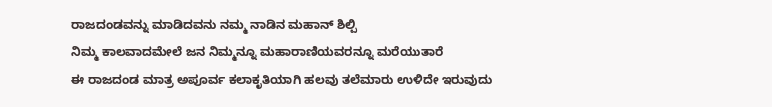ರಾಜದಂಡವನ್ನು ಮಾಡಿದವನು ನಮ್ಮ ನಾಡಿನ ಮಹಾನ್ ಶಿಲ್ಪಿ
ನಿಮ್ಮ ಕಾಲವಾದಮೇಲೆ ಜನ ನಿಮ್ಮನ್ನೂ ಮಹಾರಾಣಿಯವರನ್ನೂ ಮರೆಯುತಾರೆ
ಈ ರಾಜದಂಡ ಮಾತ್ರ ಅಪೂರ್ವ ಕಲಾಕೃತಿಯಾಗಿ ಹಲವು ತಲೆಮಾರು ಉಳಿದೇ ಇರುವುದು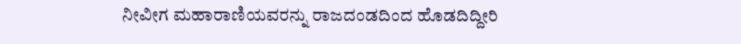ನೀವೀಗ ಮಹಾರಾಣಿಯವರನ್ನು ರಾಜದಂಡದಿಂದ ಹೊಡದಿದ್ದೀರಿ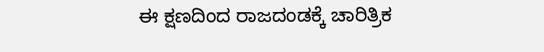ಈ ಕ್ಷಣದಿಂದ ರಾಜದಂಡಕ್ಕೆ ಚಾರಿತ್ರಿಕ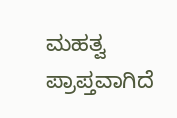ಮಹತ್ವ ಪ್ರಾಪ್ತವಾಗಿದೆ